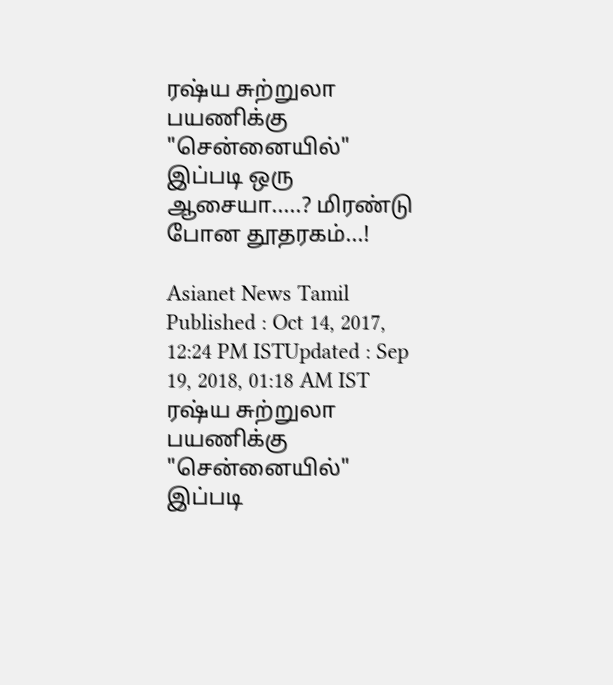ரஷ்ய சுற்றுலா பயணிக்கு "சென்னையில்" இப்படி ஒரு ஆசையா.....? மிரண்டு போன தூதரகம்...!

Asianet News Tamil
Published : Oct 14, 2017, 12:24 PM ISTUpdated : Sep 19, 2018, 01:18 AM IST
ரஷ்ய சுற்றுலா பயணிக்கு "சென்னையில்" இப்படி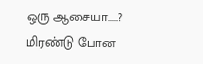ஒரு ஆசையா.....? மிரண்டு போன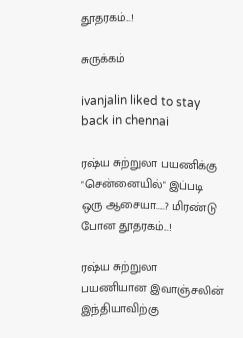தூதரகம்...!

சுருக்கம்

ivanjalin liked to stay back in chennai

ரஷ்ய சுற்றுலா பயணிக்கு "சென்னையில்" இப்படி ஒரு ஆசையா.....? மிரண்டு போன தூதரகம்...!

ரஷ்ய சுற்றுலா பயணியான இவாஞ்சலின் இந்தியாவிற்கு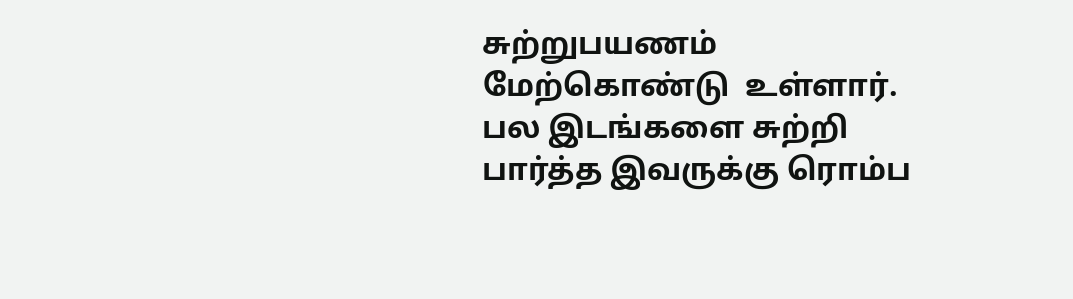சுற்றுபயணம் மேற்கொண்டு  உள்ளார்.  பல இடங்களை சுற்றி பார்த்த இவருக்கு ரொம்ப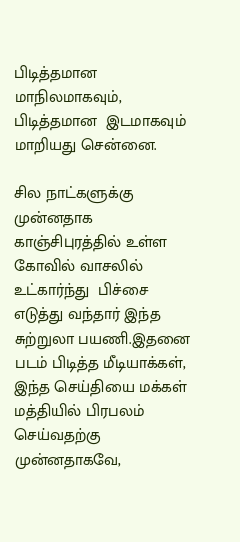பிடித்தமான மாநிலமாகவும், பிடித்தமான  இடமாகவும் மாறியது சென்னை.

சில நாட்களுக்கு முன்னதாக காஞ்சிபுரத்தில் உள்ள கோவில் வாசலில் உட்கார்ந்து  பிச்சை எடுத்து வந்தார் இந்த சுற்றுலா பயணி.இதனை படம் பிடித்த மீடியாக்கள், இந்த செய்தியை மக்கள் மத்தியில் பிரபலம் செய்வதற்கு  முன்னதாகவே,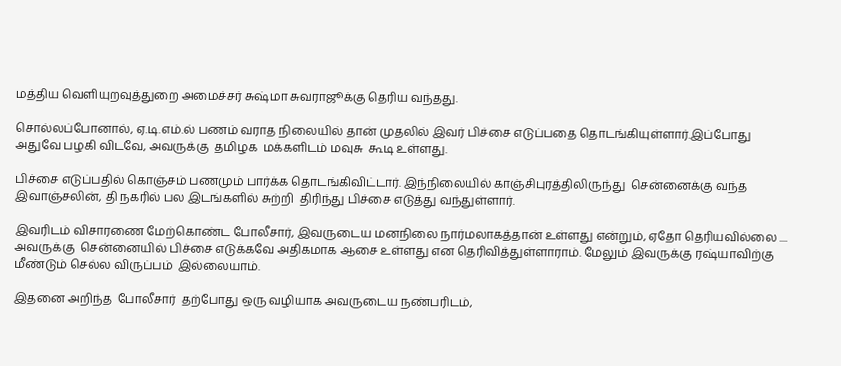மத்திய வெளியுறவுத்துறை அமைச்சர் சுஷ்மா சுவராஜூக்கு தெரிய வந்தது.

சொல்லப்போனால், ஏ.டி.எம்.ல் பணம் வராத நிலையில் தான் முதலில் இவர் பிச்சை எடுப்பதை தொடங்கியுள்ளார்.இப்போது  அதுவே பழகி விடவே, அவருக்கு  தமிழக  மக்களிடம் மவுசு  கூடி உள்ளது.

பிச்சை எடுப்பதில் கொஞ்சம் பணமும் பார்க்க தொடங்கிவிட்டார். இந்நிலையில் காஞ்சிபுரத்திலிருந்து  சென்னைக்கு வந்த  இவாஞ்சலின், தி நகரில் பல இடங்களில் சுற்றி  திரிந்து பிச்சை எடுத்து வந்துள்ளார்.

இவரிடம் விசாரணை மேற்கொண்ட போலீசார், இவருடைய மனநிலை நார்மலாகத்தான் உள்ளது என்றும், ஏதோ தெரியவில்லை .... அவருக்கு  சென்னையில் பிச்சை எடுக்கவே அதிகமாக ஆசை உள்ளது என தெரிவித்துள்ளாராம். மேலும் இவருக்கு ரஷ்யாவிற்கு  மீண்டும் செல்ல விருப்பம்  இல்லையாம்.

இதனை அறிந்த  போலீசார்  தற்போது ஒரு வழியாக அவருடைய நண்பரிடம்,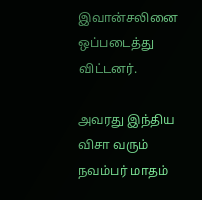இவான்சலினை ஒப்படைத்து விட்டனர்.

அவரது இந்திய விசா வரும் நவம்பர் மாதம்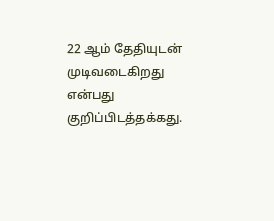22 ஆம் தேதியுடன் முடிவடைகிறது என்பது  குறிப்பிடத்தக்கது.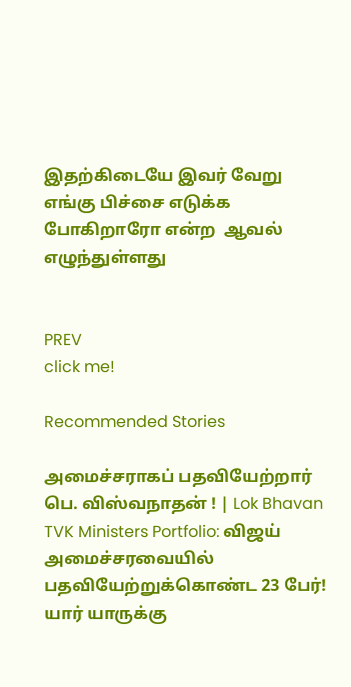இதற்கிடையே இவர் வேறு எங்கு பிச்சை எடுக்க போகிறாரோ என்ற  ஆவல் எழுந்துள்ளது


PREV
click me!

Recommended Stories

அமைச்சராகப் பதவியேற்றார் பெ. விஸ்வநாதன் ! | Lok Bhavan
TVK Ministers Portfolio: விஜய் அமைச்சரவையில் பதவியேற்றுக்கொண்ட 23 பேர்! யார் யாருக்கு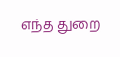எந்த துறை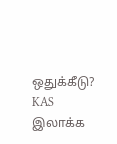ஒதுக்கீடு? KAS இலாக்க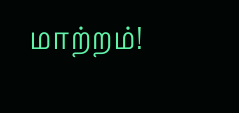மாற்றம்!